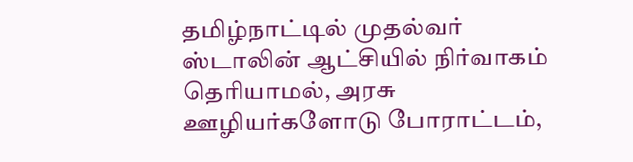தமிழ்நாட்டில் முதல்வர் ஸ்டாலின் ஆட்சியில் நிர்வாகம் தெரியாமல், அரசு ஊழியர்களோடு போராட்டம்,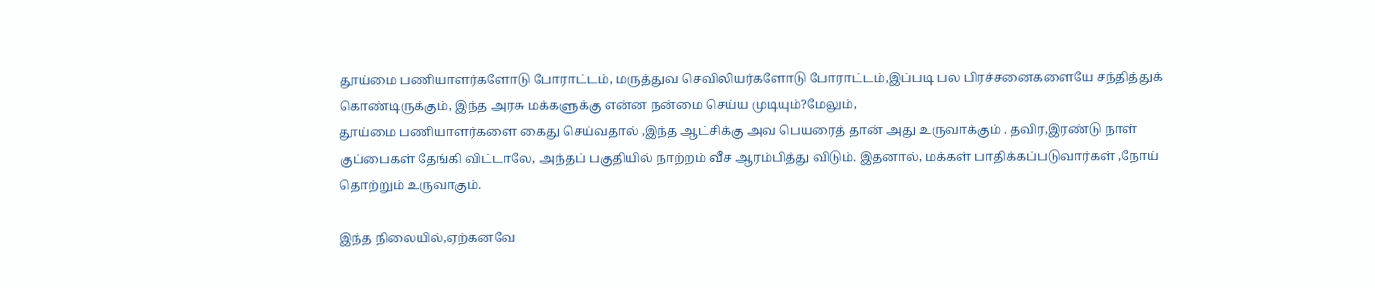தூய்மை பணியாளர்களோடு போராட்டம், மருத்துவ செவிலியர்களோடு போராட்டம்,இப்படி பல பிரச்சனைகளையே சந்தித்துக் கொண்டிருக்கும், இந்த அரசு மக்களுக்கு என்ன நன்மை செய்ய முடியும்?மேலும்,
தூய்மை பணியாளர்களை கைது செய்வதால் ,இந்த ஆட்சிக்கு அவ பெயரைத் தான் அது உருவாக்கும் . தவிர,இரண்டு நாள் குப்பைகள் தேங்கி விட்டாலே, அந்தப் பகுதியில் நாற்றம் வீச ஆரம்பித்து விடும். இதனால், மக்கள் பாதிக்கப்படுவார்கள் ,நோய் தொற்றும் உருவாகும்.

இந்த நிலையில்,ஏற்கனவே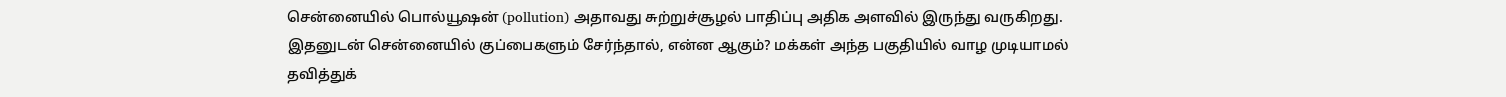சென்னையில் பொல்யூஷன் (pollution) அதாவது சுற்றுச்சூழல் பாதிப்பு அதிக அளவில் இருந்து வருகிறது. இதனுடன் சென்னையில் குப்பைகளும் சேர்ந்தால், என்ன ஆகும்? மக்கள் அந்த பகுதியில் வாழ முடியாமல் தவித்துக்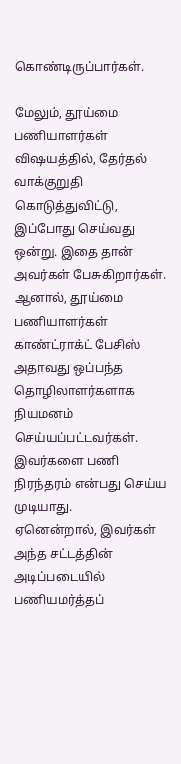கொண்டிருப்பார்கள்.

மேலும், தூய்மை பணியாளர்கள் விஷயத்தில், தேர்தல் வாக்குறுதி கொடுத்துவிட்டு, இப்போது செய்வது ஒன்று. இதை தான் அவர்கள் பேசுகிறார்கள். ஆனால், தூய்மை பணியாளர்கள் காண்ட்ராக்ட் பேசிஸ் அதாவது ஒப்பந்த தொழிலாளர்களாக நியமனம் செய்யப்பட்டவர்கள். இவர்களை பணி நிரந்தரம் என்பது செய்ய முடியாது.
ஏனென்றால், இவர்கள் அந்த சட்டத்தின் அடிப்படையில் பணியமர்த்தப்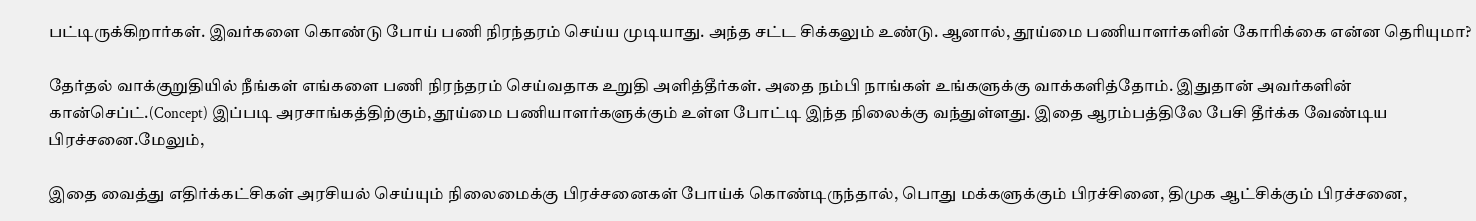பட்டிருக்கிறார்கள். இவர்களை கொண்டு போய் பணி நிரந்தரம் செய்ய முடியாது. அந்த சட்ட சிக்கலும் உண்டு. ஆனால், தூய்மை பணியாளர்களின் கோரிக்கை என்ன தெரியுமா?

தேர்தல் வாக்குறுதியில் நீங்கள் எங்களை பணி நிரந்தரம் செய்வதாக உறுதி அளித்தீர்கள். அதை நம்பி நாங்கள் உங்களுக்கு வாக்களித்தோம். இதுதான் அவர்களின் கான்செப்ட்.(Concept) இப்படி அரசாங்கத்திற்கும், தூய்மை பணியாளர்களுக்கும் உள்ள போட்டி இந்த நிலைக்கு வந்துள்ளது. இதை ஆரம்பத்திலே பேசி தீர்க்க வேண்டிய பிரச்சனை.மேலும்,

இதை வைத்து எதிர்க்கட்சிகள் அரசியல் செய்யும் நிலைமைக்கு பிரச்சனைகள் போய்க் கொண்டிருந்தால், பொது மக்களுக்கும் பிரச்சினை, திமுக ஆட்சிக்கும் பிரச்சனை,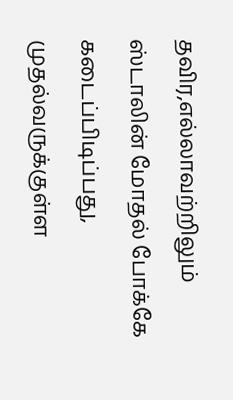தவிர,எல்லாவற்றிலும் ஸ்டாலின் மோதல் போக்கே கடைப்பிடிப்பது, முதல்வருக்குள்ள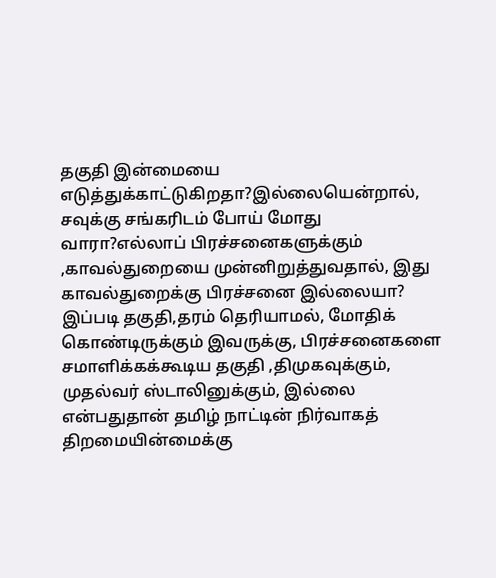தகுதி இன்மையை எடுத்துக்காட்டுகிறதா?இல்லையென்றால், சவுக்கு சங்கரிடம் போய் மோது வாரா?எல்லாப் பிரச்சனைகளுக்கும் ,காவல்துறையை முன்னிறுத்துவதால், இது காவல்துறைக்கு பிரச்சனை இல்லையா?
இப்படி தகுதி,தரம் தெரியாமல், மோதிக் கொண்டிருக்கும் இவருக்கு, பிரச்சனைகளை சமாளிக்கக்கூடிய தகுதி ,திமுகவுக்கும், முதல்வர் ஸ்டாலினுக்கும், இல்லை என்பதுதான் தமிழ் நாட்டின் நிர்வாகத் திறமையின்மைக்கு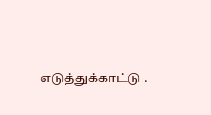எடுத்துக்காட்டு .